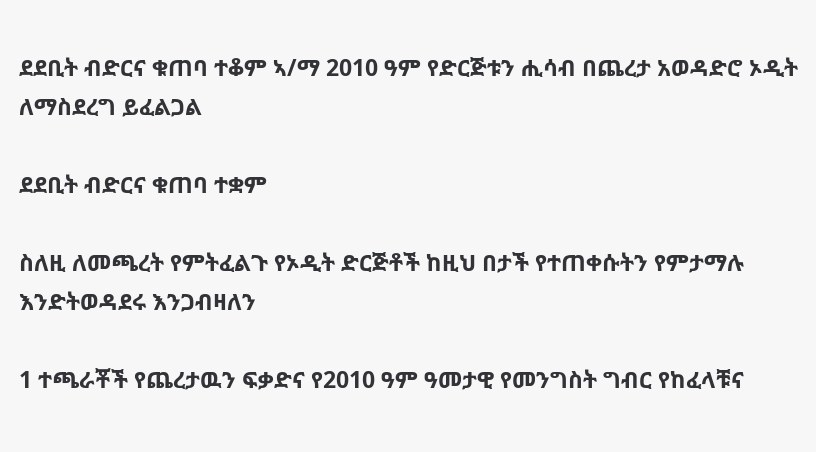ደደቢት ብድርና ቁጠባ ተቆም ኣ/ማ 2010 ዓም የድርጅቱን ሒሳብ በጨረታ አወዳድሮ ኦዲት ለማስደረግ ይፈልጋል

ደደቢት ብድርና ቁጠባ ተቋም

ስለዚ ለመጫረት የምትፈልጉ የኦዲት ድርጅቶች ከዚህ በታች የተጠቀሱትን የምታማሉ እንድትወዳደሩ እንጋብዛለን

1 ተጫራቾች የጨረታዉን ፍቃድና የ2010 ዓም ዓመታዊ የመንግስት ግብር የከፈላቹና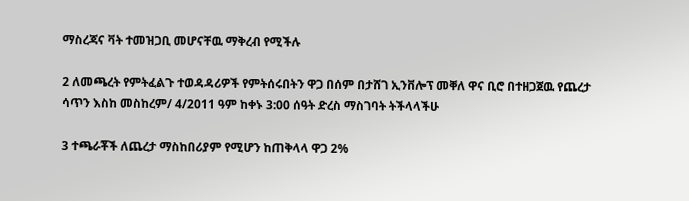ማስረጃና ቫት ተመዝጋቢ መሆናቸዉ ማቅረብ የሚችሉ

2 ለመጫረት የምትፈልጉ ተወዳዳሪዎች የምትሰሩበትን ዋጋ በሰም በታሸገ ኢንቨሎፕ መቐለ ዋና ቢሮ በተዘጋጀዉ የጨረታ ሳጥን እስከ መስከረም/ 4/2011 ዓም ከቀኑ 3:00 ሰዓት ድረስ ማስገባት ትችላላችሁ

3 ተጫራቾች ለጨረታ ማስከበሪያም የሚሆን ከጠቅላላ ዋጋ 2%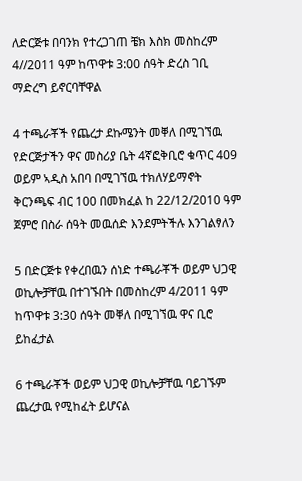ለድርጅቱ በባንክ የተረጋገጠ ቼክ እስክ መስከረም 4//2011 ዓም ከጥዋቱ 3:00 ሰዓት ድረስ ገቢ ማድረግ ይኖርባቸዋል

4 ተጫራቾች የጨረታ ደኩሜንት መቐለ በሚገኘዉ የድርጅታችን ዋና መስሪያ ቤት 4ኛፎቅቢሮ ቁጥር 409 ወይም ኣዲስ አበባ በሚገኘዉ ተክለሃይማኖት ቅርንጫፍ ብር 100 በመክፈል ከ 22/12/2010 ዓም ጀምሮ በስራ ሰዓት መዉሰድ እንደምትችሉ እንገልፃለን

5 በድርጅቱ የቀረበዉን ሰነድ ተጫራቾች ወይም ህጋዊ ወኪሎቻቸዉ በተገኙበት በመስከረም 4/2011 ዓም ከጥዋቱ 3:30 ሰዓት መቐለ በሚገኘዉ ዋና ቢሮ ይከፈታል

6 ተጫራቾች ወይም ህጋዊ ወኪሎቻቸዉ ባይገኙም ጨረታዉ የሚከፈት ይሆናል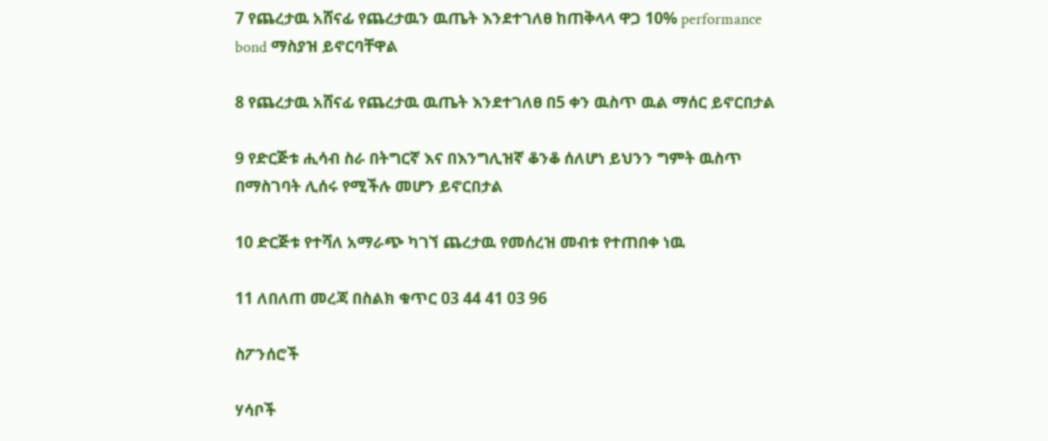7 የጨረታዉ አሸናፊ የጨረታዉን ዉጤት እንደተገለፀ ከጠቅላላ ዋጋ 10% performance bond ማስያዝ ይኖርባቸዋል

8 የጨረታዉ አሸናፊ የጨረታዉ ዉጤት እንደተገለፀ በ5 ቀን ዉስጥ ዉል ማሰር ይኖርበታል

9 የድርጅቱ ሒሳብ ስራ በትግርኛ እና በእንግሊዝኛ ቆንቆ ሰለሆነ ይህንን ግምት ዉስጥ በማስገባት ሊሰሩ የሚችሉ መሆን ይኖርበታል

10 ድርጅቱ የተሻለ አማራጭ ካገኘ ጨረታዉ የመሰረዝ መብቱ የተጠበቀ ነዉ

11 ለበለጠ መረጃ በስልክ ቁጥር 03 44 41 03 96

ስፖንሰሮች

ሃሳቦች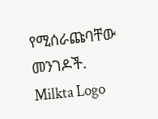የሚሰራጩባቸው መንገዶች.
Milkta Logo